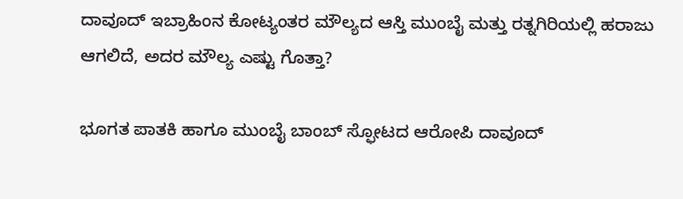ದಾವೂದ್ ಇಬ್ರಾಹಿಂನ ಕೋಟ್ಯಂತರ ಮೌಲ್ಯದ ಆಸ್ತಿ ಮುಂಬೈ ಮತ್ತು ರತ್ನಗಿರಿಯಲ್ಲಿ ಹರಾಜು ಆಗಲಿದೆ, ಅದರ ಮೌಲ್ಯ ಎಷ್ಟು ಗೊತ್ತಾ?

ಭೂಗತ ಪಾತಕಿ ಹಾಗೂ ಮುಂಬೈ ಬಾಂಬ್ ಸ್ಫೋಟದ ಆರೋಪಿ ದಾವೂದ್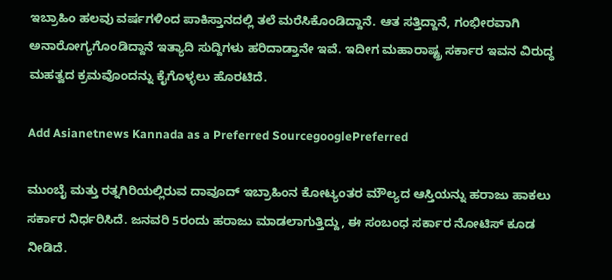ಇಬ್ರಾಹಿಂ ಹಲವು ವರ್ಷಗಳಿಂದ ಪಾಕಿಸ್ತಾನದಲ್ಲಿ ತಲೆ ಮರೆಸಿಕೊಂಡಿದ್ದಾನೆ. ಆತ ಸತ್ತಿದ್ದಾನೆ, ಗಂಭೀರವಾಗಿ ಅನಾರೋಗ್ಯಗೊಂಡಿದ್ದಾನೆ ಇತ್ಯಾದಿ ಸುದ್ದಿಗಳು ಹರಿದಾಡ್ತಾನೇ ಇವೆ. ಇದೀಗ ಮಹಾರಾಷ್ಟ್ರ ಸರ್ಕಾರ ಇವನ ವಿರುದ್ಧ ಮಹತ್ವದ ಕ್ರಮವೊಂದನ್ನು ಕೈಗೊಳ್ಳಲು ಹೊರಟಿದೆ.

Add Asianetnews Kannada as a Preferred SourcegooglePreferred

ಮುಂಬೈ ಮತ್ತು ರತ್ನಗಿರಿಯಲ್ಲಿರುವ ದಾವೂದ್ ಇಬ್ರಾಹಿಂನ ಕೋಟ್ಯಂತರ ಮೌಲ್ಯದ ಆಸ್ತಿಯನ್ನು ಹರಾಜು ಹಾಕಲು ಸರ್ಕಾರ ನಿರ್ಧರಿಸಿದೆ. ಜನವರಿ 5ರಂದು ಹರಾಜು ಮಾಡಲಾಗುತ್ತಿದ್ದು, ಈ ಸಂಬಂಧ ಸರ್ಕಾರ ನೋಟಿಸ್ ಕೂಡ ನೀಡಿದೆ.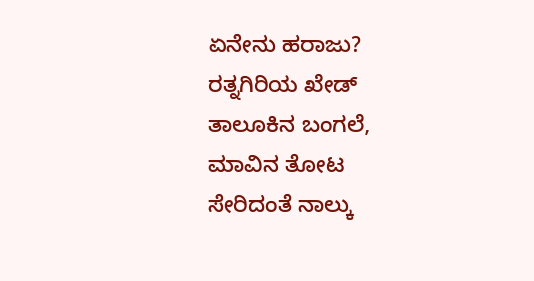ಏನೇನು ಹರಾಜು?
ರತ್ನಗಿರಿಯ ಖೇಡ್ ತಾಲೂಕಿನ ಬಂಗಲೆ, ಮಾವಿನ ತೋಟ ಸೇರಿದಂತೆ ನಾಲ್ಕು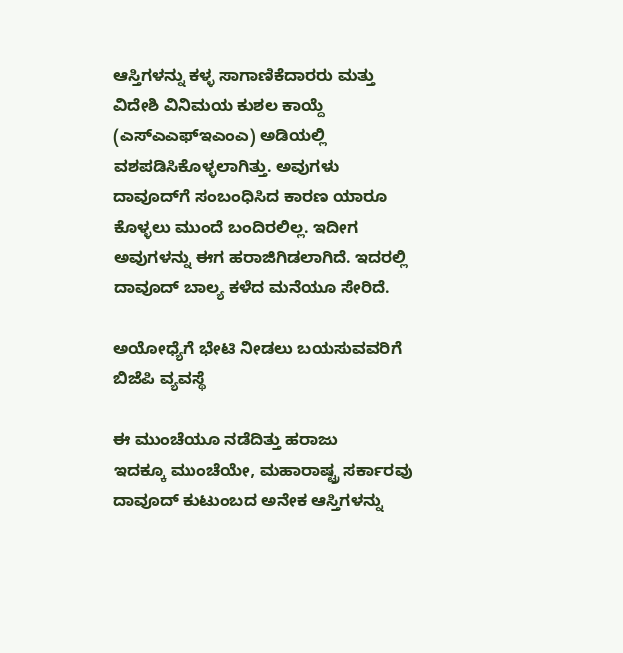ಆಸ್ತಿಗಳನ್ನು ಕಳ್ಳ ಸಾಗಾಣಿಕೆದಾರರು ಮತ್ತು ವಿದೇಶಿ ವಿನಿಮಯ ಕುಶಲ ಕಾಯ್ದೆ (ಎಸ್‌ಎಎಫ್‌ಇಎಂಎ) ಅಡಿಯಲ್ಲಿ ವಶಪಡಿಸಿಕೊಳ್ಳಲಾಗಿತ್ತು. ಅವುಗಳು ದಾವೂದ್‌ಗೆ ಸಂಬಂಧಿಸಿದ ಕಾರಣ ಯಾರೂ ಕೊಳ್ಳಲು ಮುಂದೆ ಬಂದಿರಲಿಲ್ಲ. ಇದೀಗ ಅವುಗಳನ್ನು ಈಗ ಹರಾಜಿಗಿಡಲಾಗಿದೆ. ಇದರಲ್ಲಿ ದಾವೂದ್ ಬಾಲ್ಯ ಕಳೆದ ಮನೆಯೂ ಸೇರಿದೆ.

ಅಯೋಧ್ಯೆಗೆ ಭೇಟಿ ನೀಡಲು ಬಯಸುವವರಿಗೆ ಬಿಜೆಪಿ ವ್ಯವಸ್ಥೆ

ಈ ಮುಂಚೆಯೂ ನಡೆದಿತ್ತು ಹರಾಜು
ಇದಕ್ಕೂ ಮುಂಚೆಯೇ, ಮಹಾರಾಷ್ಟ್ರ ಸರ್ಕಾರವು ದಾವೂದ್ ಕುಟುಂಬದ ಅನೇಕ ಆಸ್ತಿಗಳನ್ನು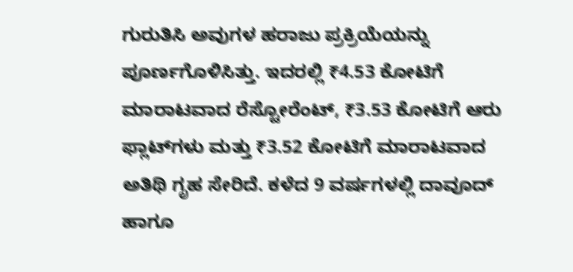ಗುರುತಿಸಿ ಅವುಗಳ ಹರಾಜು ಪ್ರಕ್ರಿಯೆಯನ್ನು ಪೂರ್ಣಗೊಳಿಸಿತ್ತು. ಇದರಲ್ಲಿ ₹4.53 ಕೋಟಿಗೆ ಮಾರಾಟವಾದ ರೆಸ್ಟೋರೆಂಟ್, ₹3.53 ಕೋಟಿಗೆ ಆರು ಫ್ಲಾಟ್‌ಗಳು ಮತ್ತು ₹3.52 ಕೋಟಿಗೆ ಮಾರಾಟವಾದ ಅತಿಥಿ ಗೃಹ ಸೇರಿದೆ. ಕಳೆದ 9 ವರ್ಷಗಳಲ್ಲಿ ದಾವೂದ್ ಹಾಗೂ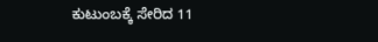ಕುಟುಂಬಕ್ಕೆ ಸೇರಿದ 11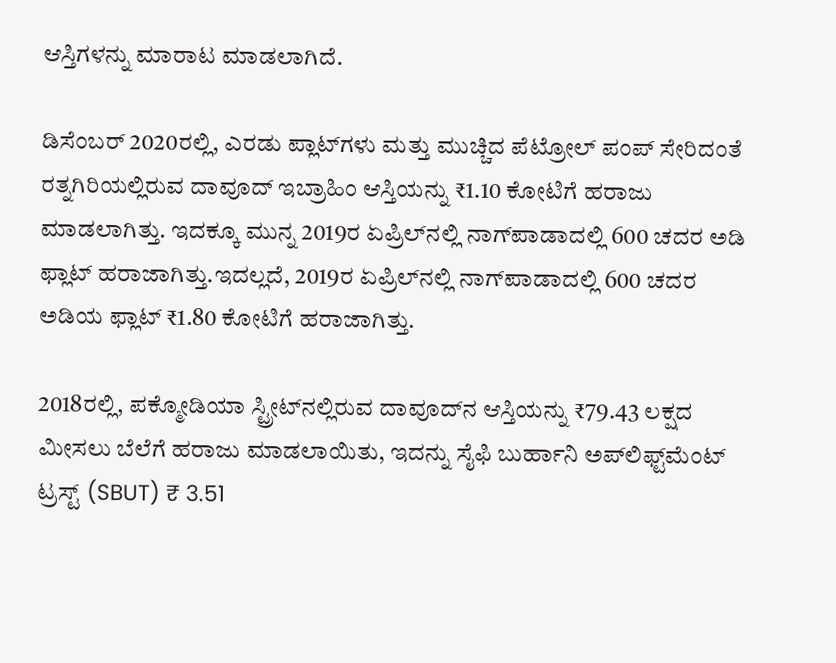ಆಸ್ತಿಗಳನ್ನು ಮಾರಾಟ ಮಾಡಲಾಗಿದೆ.

ಡಿಸೆಂಬರ್ 2020ರಲ್ಲಿ, ಎರಡು ಪ್ಲಾಟ್‌ಗಳು ಮತ್ತು ಮುಚ್ಚಿದ ಪೆಟ್ರೋಲ್ ಪಂಪ್ ಸೇರಿದಂತೆ ರತ್ನಗಿರಿಯಲ್ಲಿರುವ ದಾವೂದ್ ಇಬ್ರಾಹಿಂ ಆಸ್ತಿಯನ್ನು ₹1.10 ಕೋಟಿಗೆ ಹರಾಜು ಮಾಡಲಾಗಿತ್ತು. ಇದಕ್ಕೂ ಮುನ್ನ 2019ರ ಏಪ್ರಿಲ್‌ನಲ್ಲಿ ನಾಗ್‌ಪಾಡಾದಲ್ಲಿ 600 ಚದರ ಅಡಿ ಫ್ಲಾಟ್‌ ಹರಾಜಾಗಿತ್ತು.ಇದಲ್ಲದೆ, 2019ರ ಏಪ್ರಿಲ್‌ನಲ್ಲಿ ನಾಗ್‌ಪಾಡಾದಲ್ಲಿ 600 ಚದರ ಅಡಿಯ ಫ್ಲಾಟ್‌ ₹1.80 ಕೋಟಿಗೆ ಹರಾಜಾಗಿತ್ತು.

2018ರಲ್ಲಿ, ಪಕ್ಮೋಡಿಯಾ ಸ್ಟ್ರೀಟ್‌ನಲ್ಲಿರುವ ದಾವೂದ್‌ನ ಆಸ್ತಿಯನ್ನು ₹79.43 ಲಕ್ಷದ ಮೀಸಲು ಬೆಲೆಗೆ ಹರಾಜು ಮಾಡಲಾಯಿತು, ಇದನ್ನು ಸೈಫಿ ಬುರ್ಹಾನಿ ಅಪ್‌ಲಿಫ್ಟ್‌ಮೆಂಟ್ ಟ್ರಸ್ಟ್ (SBUT) ₹ 3.51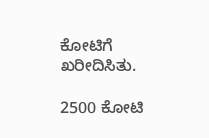ಕೋಟಿಗೆ ಖರೀದಿಸಿತು.

2500 ಕೋಟಿ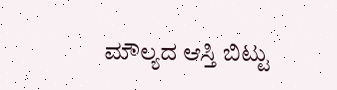ಮೌಲ್ಯದ ಆಸ್ತಿ ಬಿಟ್ಟು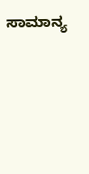ಸಾಮಾನ್ಯ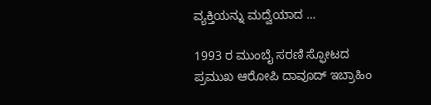ವ್ಯಕ್ತಿಯನ್ನು ಮದ್ವೆಯಾದ ...

1993 ರ ಮುಂಬೈ ಸರಣಿ ಸ್ಫೋಟದ ಪ್ರಮುಖ ಆರೋಪಿ ದಾವೂದ್ ಇಬ್ರಾಹಿಂ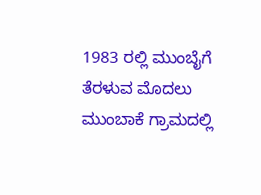1983 ರಲ್ಲಿ ಮುಂಬೈಗೆ ತೆರಳುವ ಮೊದಲು ಮುಂಬಾಕೆ ಗ್ರಾಮದಲ್ಲಿ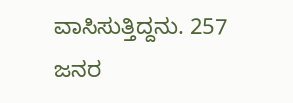ವಾಸಿಸುತ್ತಿದ್ದನು. 257 ಜನರ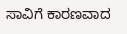ಸಾವಿಗೆ ಕಾರಣವಾದ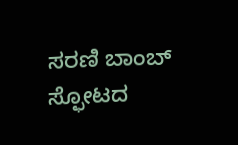ಸರಣಿ ಬಾಂಬ್ ಸ್ಫೋಟದ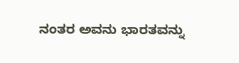ನಂತರ ಅವನು ಭಾರತವನ್ನು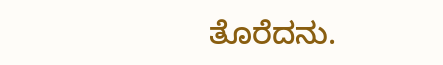ತೊರೆದನು.